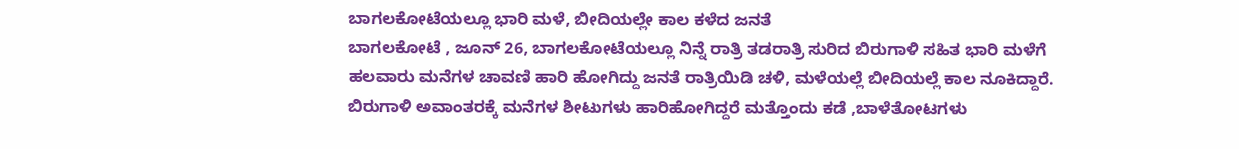ಬಾಗಲಕೋಟೆಯಲ್ಲೂ ಭಾರಿ ಮಳೆ, ಬೀದಿಯಲ್ಲೇ ಕಾಲ ಕಳೆದ ಜನತೆ
ಬಾಗಲಕೋಟೆ , ಜೂನ್ 26, ಬಾಗಲಕೋಟೆಯಲ್ಲೂ ನಿನ್ನೆ ರಾತ್ರಿ ತಡರಾತ್ರಿ ಸುರಿದ ಬಿರುಗಾಳಿ ಸಹಿತ ಭಾರಿ ಮಳೆಗೆ ಹಲವಾರು ಮನೆಗಳ ಚಾವಣಿ ಹಾರಿ ಹೋಗಿದ್ದು ಜನತೆ ರಾತ್ರಿಯಿಡಿ ಚಳಿ, ಮಳೆಯಲ್ಲೆ ಬೀದಿಯಲ್ಲೆ ಕಾಲ ನೂಕಿದ್ದಾರೆ. ಬಿರುಗಾಳಿ ಅವಾಂತರಕ್ಕೆ ಮನೆಗಳ ಶೀಟುಗಳು ಹಾರಿಹೋಗಿದ್ದರೆ ಮತ್ತೊಂದು ಕಡೆ ,ಬಾಳೆತೋಟಗಳು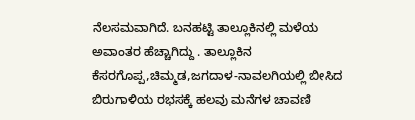ನೆಲಸಮವಾಗಿದೆ. ಬನಹಟ್ಟಿ ತಾಲ್ಲೂಕಿನಲ್ಲಿ ಮಳೆಯ ಅವಾಂತರ ಹೆಚ್ಚಾಗಿದ್ದು . ತಾಲ್ಲೂಕಿನ ಕೆಸರಗೊಪ್ಪ,ಚಿಮ್ಮಡ,ಜಗದಾಳ-ನಾವಲಗಿಯಲ್ಲಿ ಬೀಸಿದ ಬಿರುಗಾಳಿಯ ರಭಸಕ್ಕೆ ಹಲವು ಮನೆಗಳ ಚಾವಣಿ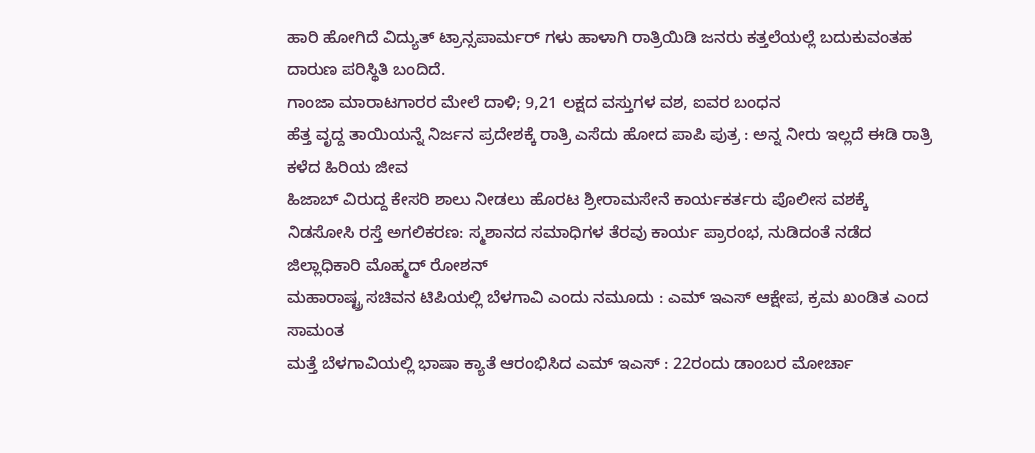ಹಾರಿ ಹೋಗಿದೆ ವಿದ್ಯುತ್ ಟ್ರಾನ್ಸಪಾರ್ಮರ್ ಗಳು ಹಾಳಾಗಿ ರಾತ್ರಿಯಿಡಿ ಜನರು ಕತ್ತಲೆಯಲ್ಲೆ ಬದುಕುವಂತಹ ದಾರುಣ ಪರಿಸ್ಥಿತಿ ಬಂದಿದೆ.
ಗಾಂಜಾ ಮಾರಾಟಗಾರರ ಮೇಲೆ ದಾಳಿ; 9,21 ಲಕ್ಷದ ವಸ್ತುಗಳ ವಶ, ಐವರ ಬಂಧನ
ಹೆತ್ತ ವೃದ್ದ ತಾಯಿಯನ್ನೆ ನಿರ್ಜನ ಪ್ರದೇಶಕ್ಕೆ ರಾತ್ರಿ ಎಸೆದು ಹೋದ ಪಾಪಿ ಪುತ್ರ : ಅನ್ನ ನೀರು ಇಲ್ಲದೆ ಈಡಿ ರಾತ್ರಿ ಕಳೆದ ಹಿರಿಯ ಜೀವ
ಹಿಜಾಬ್ ವಿರುದ್ದ ಕೇಸರಿ ಶಾಲು ನೀಡಲು ಹೊರಟ ಶ್ರೀರಾಮಸೇನೆ ಕಾರ್ಯಕರ್ತರು ಪೊಲೀಸ ವಶಕ್ಕೆ
ನಿಡಸೋಸಿ ರಸ್ತೆ ಅಗಲಿಕರಣ: ಸ್ಮಶಾನದ ಸಮಾಧಿಗಳ ತೆರವು ಕಾರ್ಯ ಪ್ರಾರಂಭ, ನುಡಿದಂತೆ ನಡೆದ ಜಿಲ್ಲಾಧಿಕಾರಿ ಮೊಹ್ಮದ್ ರೋಶನ್
ಮಹಾರಾಷ್ಟ್ರ ಸಚಿವನ ಟಿಪಿಯಲ್ಲಿ ಬೆಳಗಾವಿ ಎಂದು ನಮೂದು : ಎಮ್ ಇಎಸ್ ಆಕ್ಷೇಪ, ಕ್ರಮ ಖಂಡಿತ ಎಂದ ಸಾಮಂತ
ಮತ್ತೆ ಬೆಳಗಾವಿಯಲ್ಲಿ ಭಾಷಾ ಕ್ಯಾತೆ ಆರಂಭಿಸಿದ ಎಮ್ ಇಎಸ್ : 22ರಂದು ಡಾಂಬರ ಮೋರ್ಚಾ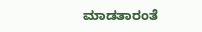ಮಾಡತಾರಂತೆ